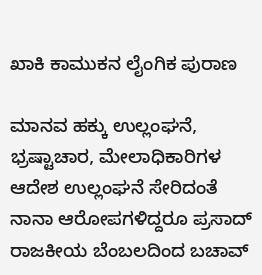ಖಾಕಿ ಕಾಮುಕನ ಲೈಂಗಿಕ ಪುರಾಣ

ಮಾನವ ಹಕ್ಕು ಉಲ್ಲಂಘನೆ, ಭ್ರಷ್ಟಾಚಾರ, ಮೇಲಾಧಿಕಾರಿಗಳ ಆದೇಶ ಉಲ್ಲಂಘನೆ ಸೇರಿದಂತೆ ನಾನಾ ಆರೋಪಗಳಿದ್ದರೂ ಪ್ರಸಾದ್ ರಾಜಕೀಯ ಬೆಂಬಲದಿಂದ ಬಚಾವ್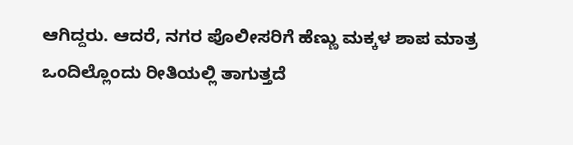ಆಗಿದ್ದರು. ಆದರೆ, ನಗರ ಪೊಲೀಸರಿಗೆ ಹೆಣ್ಣು ಮಕ್ಕಳ ಶಾಪ ಮಾತ್ರ ಒಂದಿಲ್ಲೊಂದು ರೀತಿಯಲ್ಲಿ ತಾಗುತ್ತದೆ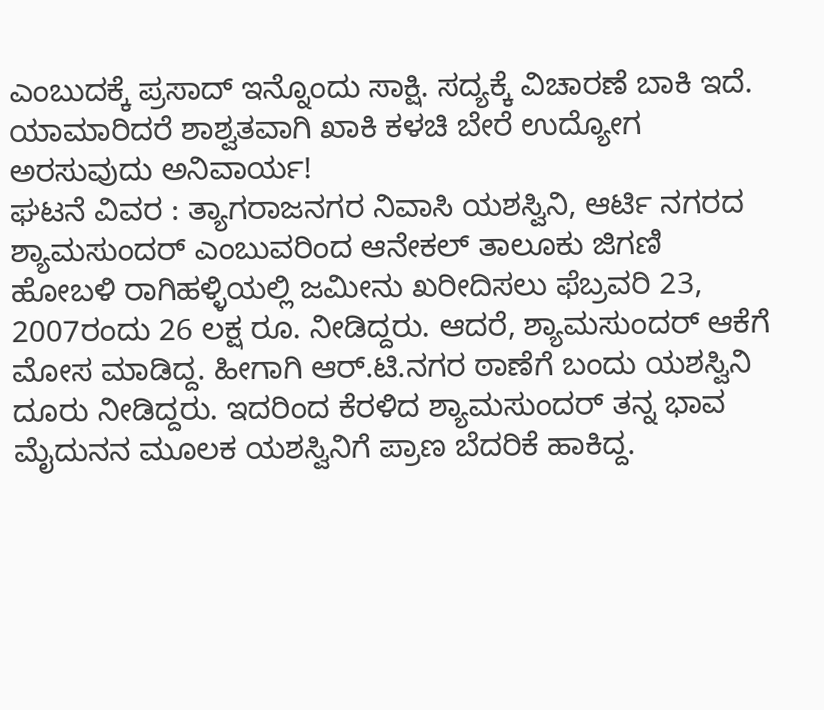ಎಂಬುದಕ್ಕೆ ಪ್ರಸಾದ್ ಇನ್ನೊಂದು ಸಾಕ್ಷಿ. ಸದ್ಯಕ್ಕೆ ವಿಚಾರಣೆ ಬಾಕಿ ಇದೆ. ಯಾಮಾರಿದರೆ ಶಾಶ್ವತವಾಗಿ ಖಾಕಿ ಕಳಚಿ ಬೇರೆ ಉದ್ಯೋಗ ಅರಸುವುದು ಅನಿವಾರ್ಯ!
ಘಟನೆ ವಿವರ : ತ್ಯಾಗರಾಜನಗರ ನಿವಾಸಿ ಯಶಸ್ವಿನಿ, ಆರ್ಟಿ ನಗರದ ಶ್ಯಾಮಸುಂದರ್ ಎಂಬುವರಿಂದ ಆನೇಕಲ್ ತಾಲೂಕು ಜಿಗಣಿ ಹೋಬಳಿ ರಾಗಿಹಳ್ಳಿಯಲ್ಲಿ ಜಮೀನು ಖರೀದಿಸಲು ಫೆಬ್ರವರಿ 23, 2007ರಂದು 26 ಲಕ್ಷ ರೂ. ನೀಡಿದ್ದರು. ಆದರೆ, ಶ್ಯಾಮಸುಂದರ್ ಆಕೆಗೆ ಮೋಸ ಮಾಡಿದ್ದ. ಹೀಗಾಗಿ ಆರ್.ಟಿ.ನಗರ ಠಾಣೆಗೆ ಬಂದು ಯಶಸ್ವಿನಿ ದೂರು ನೀಡಿದ್ದರು. ಇದರಿಂದ ಕೆರಳಿದ ಶ್ಯಾಮಸುಂದರ್ ತನ್ನ ಭಾವ ಮೈದುನನ ಮೂಲಕ ಯಶಸ್ವಿನಿಗೆ ಪ್ರಾಣ ಬೆದರಿಕೆ ಹಾಕಿದ್ದ.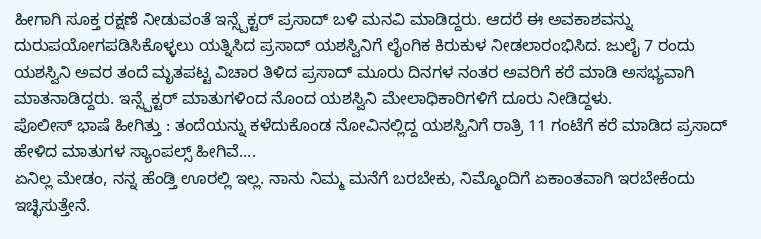ಹೀಗಾಗಿ ಸೂಕ್ತ ರಕ್ಷಣೆ ನೀಡುವಂತೆ ಇನ್ಸ್ಪೆಕ್ಟರ್ ಪ್ರಸಾದ್ ಬಳಿ ಮನವಿ ಮಾಡಿದ್ದರು. ಆದರೆ ಈ ಅವಕಾಶವನ್ನು ದುರುಪಯೋಗಪಡಿಸಿಕೊಳ್ಳಲು ಯತ್ನಿಸಿದ ಪ್ರಸಾದ್ ಯಶಸ್ವಿನಿಗೆ ಲೈಂಗಿಕ ಕಿರುಕುಳ ನೀಡಲಾರಂಭಿಸಿದ. ಜುಲೈ 7 ರಂದು ಯಶಸ್ವಿನಿ ಅವರ ತಂದೆ ಮೃತಪಟ್ಟ ವಿಚಾರ ತಿಳಿದ ಪ್ರಸಾದ್ ಮೂರು ದಿನಗಳ ನಂತರ ಅವರಿಗೆ ಕರೆ ಮಾಡಿ ಅಸಭ್ಯವಾಗಿ ಮಾತನಾಡಿದ್ದರು. ಇನ್ಸ್ಪೆಕ್ಟರ್ ಮಾತುಗಳಿಂದ ನೊಂದ ಯಶಸ್ವಿನಿ ಮೇಲಾಧಿಕಾರಿಗಳಿಗೆ ದೂರು ನೀಡಿದ್ದಳು.
ಪೊಲೀಸ್ ಭಾಷೆ ಹೀಗಿತ್ತು : ತಂದೆಯನ್ನು ಕಳೆದುಕೊಂಡ ನೋವಿನಲ್ಲಿದ್ದ ಯಶಸ್ವಿನಿಗೆ ರಾತ್ರಿ 11 ಗಂಟೆಗೆ ಕರೆ ಮಾಡಿದ ಪ್ರಸಾದ್ ಹೇಳಿದ ಮಾತುಗಳ ಸ್ಯಾಂಪಲ್ಸ್ ಹೀಗಿವೆ....
ಏನಿಲ್ಲ ಮೇಡಂ, ನನ್ನ ಹೆಂಡ್ತಿ ಊರಲ್ಲಿ ಇಲ್ಲ. ನಾನು ನಿಮ್ಮ ಮನೆಗೆ ಬರಬೇಕು, ನಿಮ್ಮೊಂದಿಗೆ ಏಕಾಂತವಾಗಿ ಇರಬೇಕೆಂದು ಇಚ್ಛಿಸುತ್ತೇನೆ.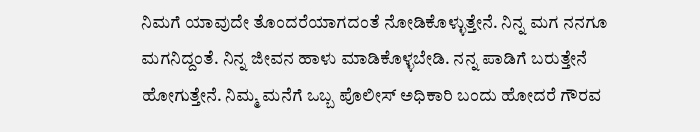ನಿಮಗೆ ಯಾವುದೇ ತೊಂದರೆಯಾಗದಂತೆ ನೋಡಿಕೊಳ್ಳುತ್ತೇನೆ. ನಿನ್ನ ಮಗ ನನಗೂ ಮಗನಿದ್ದಂತೆ. ನಿನ್ನ ಜೀವನ ಹಾಳು ಮಾಡಿಕೊಳ್ಳಬೇಡಿ. ನನ್ನ ಪಾಡಿಗೆ ಬರುತ್ತೇನೆ ಹೋಗುತ್ತೇನೆ. ನಿಮ್ಮ ಮನೆಗೆ ಒಬ್ಬ ಪೊಲೀಸ್ ಅಧಿಕಾರಿ ಬಂದು ಹೋದರೆ ಗೌರವ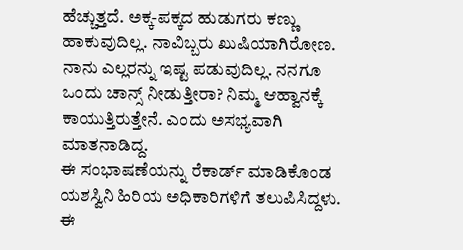ಹೆಚ್ಚುತ್ತದೆ. ಅಕ್ಕ-ಪಕ್ಕದ ಹುಡುಗರು ಕಣ್ಣು ಹಾಕುವುದಿಲ್ಲ. ನಾವಿಬ್ಬರು ಖುಷಿಯಾಗಿರೋಣ. ನಾನು ಎಲ್ಲರನ್ನು ಇಷ್ಟ ಪಡುವುದಿಲ್ಲ. ನನಗೂ ಒಂದು ಚಾನ್ಸ್ ನೀಡುತ್ತೀರಾ? ನಿಮ್ಮ ಆಹ್ವಾನಕ್ಕೆ ಕಾಯುತ್ತಿರುತ್ತೇನೆ. ಎಂದು ಅಸಭ್ಯವಾಗಿ ಮಾತನಾಡಿದ್ದ.
ಈ ಸಂಭಾಷಣೆಯನ್ನು ರೆಕಾರ್ಡ್ ಮಾಡಿಕೊಂಡ ಯಶಸ್ವಿನಿ ಹಿರಿಯ ಅಧಿಕಾರಿಗಳಿಗೆ ತಲುಪಿಸಿದ್ದಳು. ಈ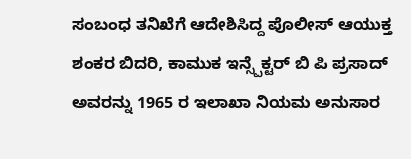ಸಂಬಂಧ ತನಿಖೆಗೆ ಆದೇಶಿಸಿದ್ದ ಪೊಲೀಸ್ ಆಯುಕ್ತ ಶಂಕರ ಬಿದರಿ, ಕಾಮುಕ ಇನ್ಸ್ಪೆಕ್ಟರ್ ಬಿ ಪಿ ಪ್ರಸಾದ್ ಅವರನ್ನು 1965 ರ ಇಲಾಖಾ ನಿಯಮ ಅನುಸಾರ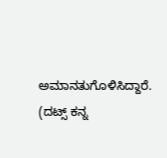ಅಮಾನತುಗೊಳಿಸಿದ್ದಾರೆ.
(ದಟ್ಸ್ ಕನ್ನ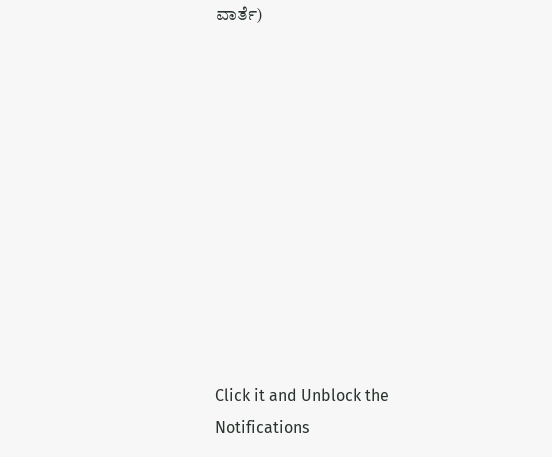ವಾರ್ತೆ)











Click it and Unblock the Notifications